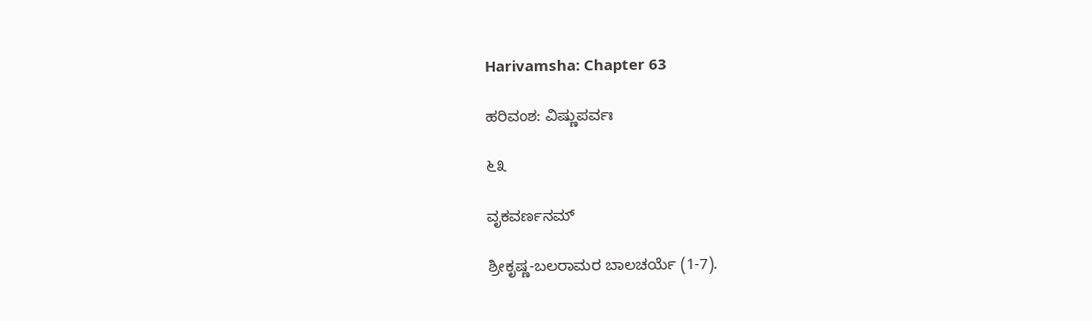Harivamsha: Chapter 63

ಹರಿವಂಶ: ವಿಷ್ಣುಪರ್ವಃ

೬೩

ವೃಕವರ್ಣನಮ್

ಶ್ರೀಕೃಷ್ಣ-ಬಲರಾಮರ ಬಾಲಚರ್ಯೆ (1-7).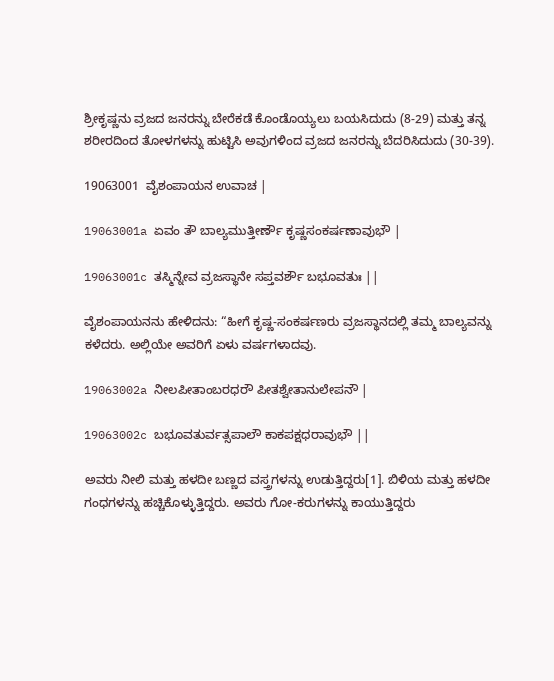ಶ್ರೀಕೃಷ್ಣನು ವ್ರಜದ ಜನರನ್ನು ಬೇರೆಕಡೆ ಕೊಂಡೊಯ್ಯಲು ಬಯಸಿದುದು (8-29) ಮತ್ತು ತನ್ನ ಶರೀರದಿಂದ ತೋಳಗಳನ್ನು ಹುಟ್ಟಿಸಿ ಅವುಗಳಿಂದ ವ್ರಜದ ಜನರನ್ನು ಬೆದರಿಸಿದುದು (30-39).

19063001  ವೈಶಂಪಾಯನ ಉವಾಚ |

19063001a ಏವಂ ತೌ ಬಾಲ್ಯಮುತ್ತೀರ್ಣೌ ಕೃಷ್ಣಸಂಕರ್ಷಣಾವುಭೌ |

19063001c ತಸ್ಮಿನ್ನೇವ ವ್ರಜಸ್ಥಾನೇ ಸಪ್ತವರ್ಶೌ ಬಭೂವತುಃ ||

ವೈಶಂಪಾಯನನು ಹೇಳಿದನು: “ಹೀಗೆ ಕೃಷ್ಣ-ಸಂಕರ್ಷಣರು ವ್ರಜಸ್ಥಾನದಲ್ಲಿ ತಮ್ಮ ಬಾಲ್ಯವನ್ನು ಕಳೆದರು. ಅಲ್ಲಿಯೇ ಅವರಿಗೆ ಏಳು ವರ್ಷಗಳಾದವು.

19063002a ನೀಲಪೀತಾಂಬರಧರೌ ಪೀತಶ್ವೇತಾನುಲೇಪನೌ |

19063002c ಬಭೂವತುರ್ವತ್ಸಪಾಲೌ ಕಾಕಪಕ್ಷಧರಾವುಭೌ ||

ಅವರು ನೀಲಿ ಮತ್ತು ಹಳದೀ ಬಣ್ಣದ ವಸ್ತ್ರಗಳನ್ನು ಉಡುತ್ತಿದ್ದರು[1]. ಬಿಳಿಯ ಮತ್ತು ಹಳದೀ ಗಂಧಗಳನ್ನು ಹಚ್ಚಿಕೊಳ್ಳುತ್ತಿದ್ದರು. ಅವರು ಗೋ-ಕರುಗಳನ್ನು ಕಾಯುತ್ತಿದ್ದರು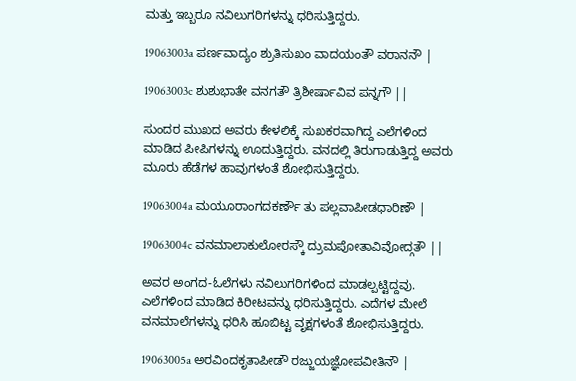ಮತ್ತು ಇಬ್ಬರೂ ನವಿಲುಗರಿಗಳನ್ನು ಧರಿಸುತ್ತಿದ್ದರು.

19063003a ಪರ್ಣವಾದ್ಯಂ ಶ್ರುತಿಸುಖಂ ವಾದಯಂತೌ ವರಾನನೌ |

19063003c ಶುಶುಭಾತೇ ವನಗತೌ ತ್ರಿಶೀರ್ಷಾವಿವ ಪನ್ನಗೌ ||

ಸುಂದರ ಮುಖದ ಅವರು ಕೇಳಲಿಕ್ಕೆ ಸುಖಕರವಾಗಿದ್ದ ಎಲೆಗಳಿಂದ ಮಾಡಿದ ಪೀಪಿಗಳನ್ನು ಊದುತ್ತಿದ್ದರು. ವನದಲ್ಲಿ ತಿರುಗಾಡುತ್ತಿದ್ದ ಅವರು ಮೂರು ಹೆಡೆಗಳ ಹಾವುಗಳಂತೆ ಶೋಭಿಸುತ್ತಿದ್ದರು.

19063004a ಮಯೂರಾಂಗದಕರ್ಣೌ ತು ಪಲ್ಲವಾಪೀಡಧಾರಿಣೌ |

19063004c ವನಮಾಲಾಕುಲೋರಸ್ಕೌ ದ್ರುಮಪೋತಾವಿವೋದ್ಗತೌ ||

ಅವರ ಅಂಗದ-ಓಲೆಗಳು ನವಿಲುಗರಿಗಳಿಂದ ಮಾಡಲ್ಪಟ್ಟಿದ್ದವು. ಎಲೆಗಳಿಂದ ಮಾಡಿದ ಕಿರೀಟವನ್ನು ಧರಿಸುತ್ತಿದ್ದರು. ಎದೆಗಳ ಮೇಲೆ ವನಮಾಲೆಗಳನ್ನು ಧರಿಸಿ ಹೂಬಿಟ್ಟ ವೃಕ್ಷಗಳಂತೆ ಶೋಭಿಸುತ್ತಿದ್ದರು.

19063005a ಅರವಿಂದಕೃತಾಪೀಡೌ ರಜ್ಜುಯಜ್ಞೋಪವೀತಿನೌ |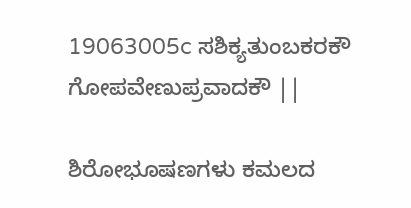19063005c ಸಶಿಕ್ಯತುಂಬಕರಕೌ ಗೋಪವೇಣುಪ್ರವಾದಕೌ ||

ಶಿರೋಭೂಷಣಗಳು ಕಮಲದ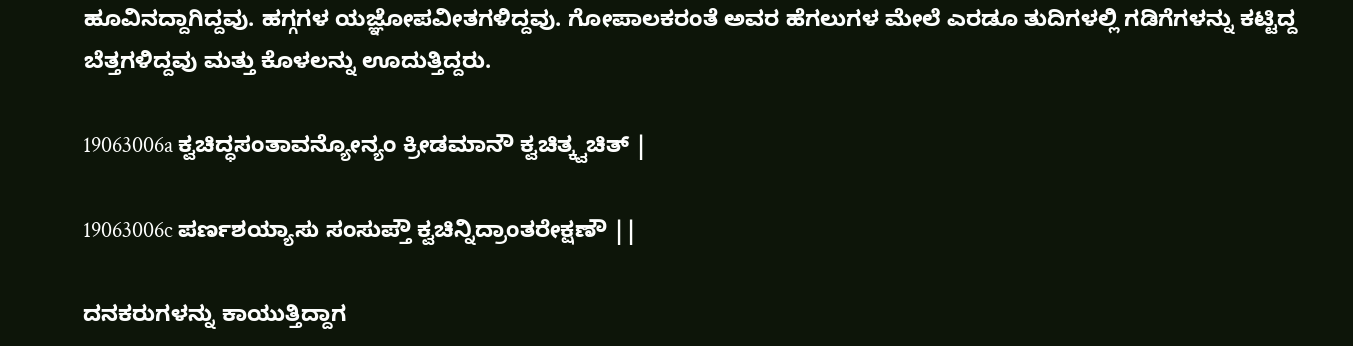ಹೂವಿನದ್ದಾಗಿದ್ದವು. ಹಗ್ಗಗಳ ಯಜ್ಞೋಪವೀತಗಳಿದ್ದವು. ಗೋಪಾಲಕರಂತೆ ಅವರ ಹೆಗಲುಗಳ ಮೇಲೆ ಎರಡೂ ತುದಿಗಳಲ್ಲಿ ಗಡಿಗೆಗಳನ್ನು ಕಟ್ಟಿದ್ದ ಬೆತ್ತಗಳಿದ್ದವು ಮತ್ತು ಕೊಳಲನ್ನು ಊದುತ್ತಿದ್ದರು.

19063006a ಕ್ವಚಿದ್ಧಸಂತಾವನ್ಯೋನ್ಯಂ ಕ್ರೀಡಮಾನೌ ಕ್ವಚಿತ್ಕ್ವಚಿತ್ |

19063006c ಪರ್ಣಶಯ್ಯಾಸು ಸಂಸುಪ್ತೌ ಕ್ವಚಿನ್ನಿದ್ರಾಂತರೇಕ್ಷಣೌ ||

ದನಕರುಗಳನ್ನು ಕಾಯುತ್ತಿದ್ದಾಗ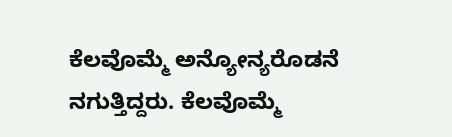ಕೆಲವೊಮ್ಮೆ ಅನ್ಯೋನ್ಯರೊಡನೆ ನಗುತ್ತಿದ್ದರು. ಕೆಲವೊಮ್ಮೆ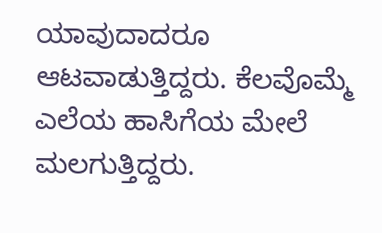ಯಾವುದಾದರೂ ಆಟವಾಡುತ್ತಿದ್ದರು. ಕೆಲವೊಮ್ಮೆ ಎಲೆಯ ಹಾಸಿಗೆಯ ಮೇಲೆ ಮಲಗುತ್ತಿದ್ದರು.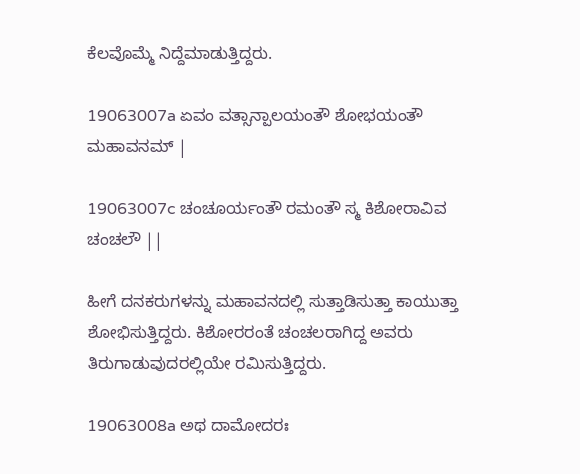ಕೆಲವೊಮ್ಮೆ ನಿದ್ದೆಮಾಡುತ್ತಿದ್ದರು.

19063007a ಏವಂ ವತ್ಸಾನ್ಪಾಲಯಂತೌ ಶೋಭಯಂತೌ ಮಹಾವನಮ್ |

19063007c ಚಂಚೂರ್ಯಂತೌ ರಮಂತೌ ಸ್ಮ ಕಿಶೋರಾವಿವ ಚಂಚಲೌ ||

ಹೀಗೆ ದನಕರುಗಳನ್ನು ಮಹಾವನದಲ್ಲಿ ಸುತ್ತಾಡಿಸುತ್ತಾ ಕಾಯುತ್ತಾ ಶೋಭಿಸುತ್ತಿದ್ದರು. ಕಿಶೋರರಂತೆ ಚಂಚಲರಾಗಿದ್ದ ಅವರು ತಿರುಗಾಡುವುದರಲ್ಲಿಯೇ ರಮಿಸುತ್ತಿದ್ದರು.

19063008a ಅಥ ದಾಮೋದರಃ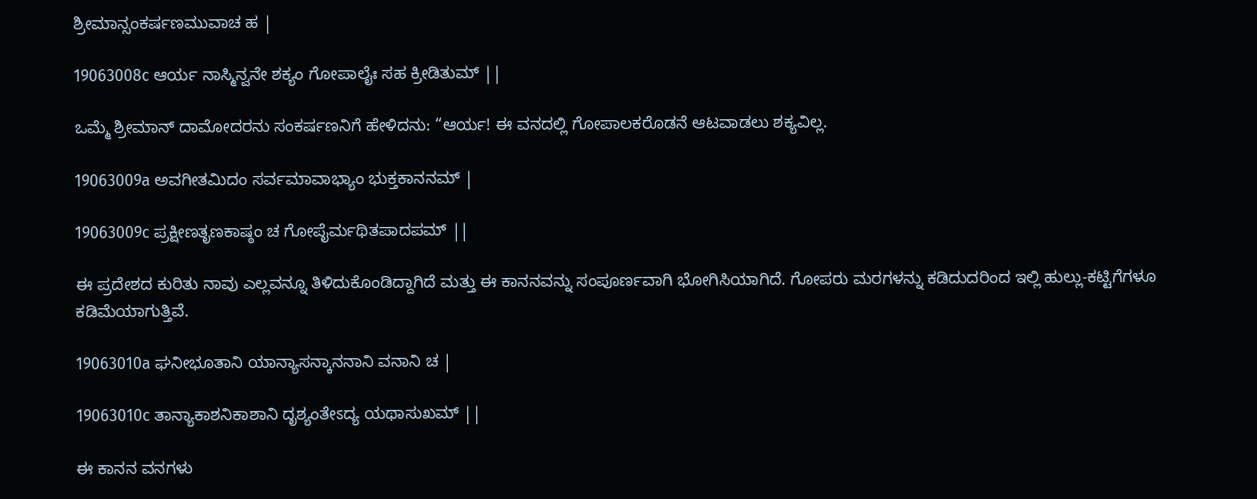ಶ್ರೀಮಾನ್ಸಂಕರ್ಷಣಮುವಾಚ ಹ |

19063008c ಆರ್ಯ ನಾಸ್ಮಿನ್ವನೇ ಶಕ್ಯಂ ಗೋಪಾಲೈಃ ಸಹ ಕ್ರೀಡಿತುಮ್ ||

ಒಮ್ಮೆ ಶ್ರೀಮಾನ್ ದಾಮೋದರನು ಸಂಕರ್ಷಣನಿಗೆ ಹೇಳಿದನು: “ಆರ್ಯ! ಈ ವನದಲ್ಲಿ ಗೋಪಾಲಕರೊಡನೆ ಆಟವಾಡಲು ಶಕ್ಯವಿಲ್ಲ.

19063009a ಅವಗೀತಮಿದಂ ಸರ್ವಮಾವಾಭ್ಯಾಂ ಭುಕ್ತಕಾನನಮ್ |

19063009c ಪ್ರಕ್ಷೀಣತೃಣಕಾಷ್ಠಂ ಚ ಗೋಪೈರ್ಮಥಿತಪಾದಪಮ್ ||

ಈ ಪ್ರದೇಶದ ಕುರಿತು ನಾವು ಎಲ್ಲವನ್ನೂ ತಿಳಿದುಕೊಂಡಿದ್ದಾಗಿದೆ ಮತ್ತು ಈ ಕಾನನವನ್ನು ಸಂಪೂರ್ಣವಾಗಿ ಭೋಗಿಸಿಯಾಗಿದೆ. ಗೋಪರು ಮರಗಳನ್ನು ಕಡಿದುದರಿಂದ ಇಲ್ಲಿ ಹುಲ್ಲು-ಕಟ್ಟಿಗೆಗಳೂ ಕಡಿಮೆಯಾಗುತ್ತಿವೆ.

19063010a ಘನೀಭೂತಾನಿ ಯಾನ್ಯಾಸನ್ಕಾನನಾನಿ ವನಾನಿ ಚ |

19063010c ತಾನ್ಯಾಕಾಶನಿಕಾಶಾನಿ ದೃಶ್ಯಂತೇಽದ್ಯ ಯಥಾಸುಖಮ್ ||

ಈ ಕಾನನ ವನಗಳು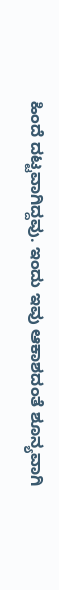ಹಿಂದೆ ದಟ್ಟವಾಗಿದ್ದವು. ಇಂದು ಇವು ಆಕಾಶದಂತೆ ಶೂನ್ಯವಾಗಿ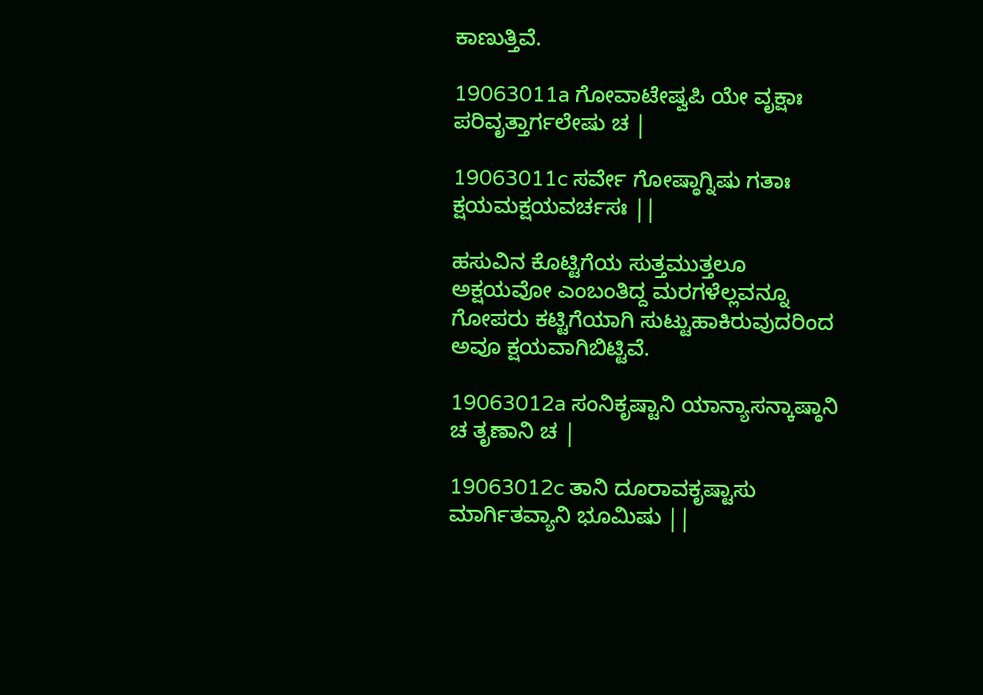ಕಾಣುತ್ತಿವೆ.

19063011a ಗೋವಾಟೇಷ್ವಪಿ ಯೇ ವೃಕ್ಷಾಃ ಪರಿವೃತ್ತಾರ್ಗಲೇಷು ಚ |

19063011c ಸರ್ವೇ ಗೋಷ್ಠಾಗ್ನಿಷು ಗತಾಃ ಕ್ಷಯಮಕ್ಷಯವರ್ಚಸಃ ||

ಹಸುವಿನ ಕೊಟ್ಟಿಗೆಯ ಸುತ್ತಮುತ್ತಲೂ ಅಕ್ಷಯವೋ ಎಂಬಂತಿದ್ದ ಮರಗಳೆಲ್ಲವನ್ನೂ ಗೋಪರು ಕಟ್ಟಿಗೆಯಾಗಿ ಸುಟ್ಟುಹಾಕಿರುವುದರಿಂದ ಅವೂ ಕ್ಷಯವಾಗಿಬಿಟ್ಟಿವೆ.

19063012a ಸಂನಿಕೃಷ್ಟಾನಿ ಯಾನ್ಯಾಸನ್ಕಾಷ್ಠಾನಿ ಚ ತೃಣಾನಿ ಚ |

19063012c ತಾನಿ ದೂರಾವಕೃಷ್ಟಾಸು ಮಾರ್ಗಿತವ್ಯಾನಿ ಭೂಮಿಷು ||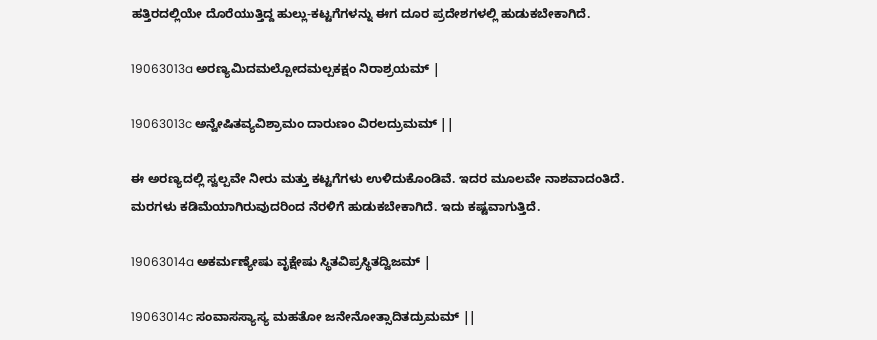ಹತ್ತಿರದಲ್ಲಿಯೇ ದೊರೆಯುತ್ತಿದ್ದ ಹುಲ್ಲು-ಕಟ್ಟಗೆಗಳನ್ನು ಈಗ ದೂರ ಪ್ರದೇಶಗಳಲ್ಲಿ ಹುಡುಕಬೇಕಾಗಿದೆ.

19063013a ಅರಣ್ಯಮಿದಮಲ್ಪೋದಮಲ್ಪಕಕ್ಷಂ ನಿರಾಶ್ರಯಮ್ |

19063013c ಅನ್ವೇಷಿತವ್ಯವಿಶ್ರಾಮಂ ದಾರುಣಂ ವಿರಲದ್ರುಮಮ್ ||

ಈ ಅರಣ್ಯದಲ್ಲಿ ಸ್ವಲ್ಪವೇ ನೀರು ಮತ್ತು ಕಟ್ಟಗೆಗಳು ಉಳಿದುಕೊಂಡಿವೆ. ಇದರ ಮೂಲವೇ ನಾಶವಾದಂತಿದೆ. ಮರಗಳು ಕಡಿಮೆಯಾಗಿರುವುದರಿಂದ ನೆರಳಿಗೆ ಹುಡುಕಬೇಕಾಗಿದೆ. ಇದು ಕಷ್ಟವಾಗುತ್ತಿದೆ.

19063014a ಅಕರ್ಮಣ್ಯೇಷು ವೃಕ್ಷೇಷು ಸ್ಥಿತವಿಪ್ರಸ್ಥಿತದ್ವಿಜಮ್ |

19063014c ಸಂವಾಸಸ್ಯಾಸ್ಯ ಮಹತೋ ಜನೇನೋತ್ಸಾದಿತದ್ರುಮಮ್ ||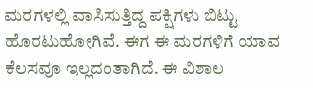ಮರಗಳಲ್ಲಿ ವಾಸಿಸುತ್ತಿದ್ದ ಪಕ್ಷಿಗಳು ಬಿಟ್ಟು ಹೊರಟುಹೋಗಿವೆ. ಈಗ ಈ ಮರಗಳಿಗೆ ಯಾವ ಕೆಲಸವೂ ಇಲ್ಲದಂತಾಗಿದೆ. ಈ ವಿಶಾಲ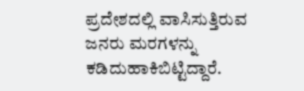ಪ್ರದೇಶದಲ್ಲಿ ವಾಸಿಸುತ್ತಿರುವ ಜನರು ಮರಗಳನ್ನು ಕಡಿದುಹಾಕಿಬಿಟ್ಟಿದ್ದಾರೆ.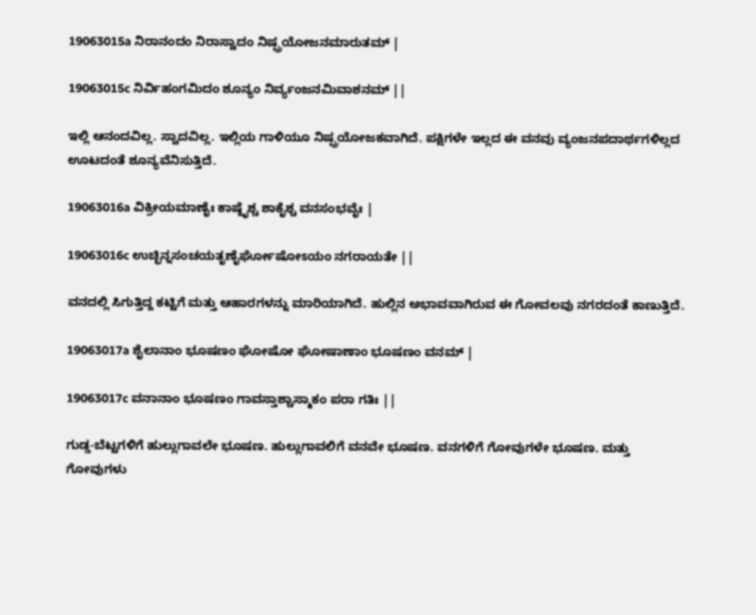19063015a ನಿರಾನಂದಂ ನಿರಾಸ್ವಾದಂ ನಿಷ್ಪ್ರಯೋಜನಮಾರುತಮ್ |

19063015c ನಿರ್ವಿಹಂಗಮಿದಂ ಶೂನ್ಯಂ ನಿರ್ವ್ಯಂಜನಮಿವಾಶನಮ್ ||

ಇಲ್ಲಿ ಆನಂದವಿಲ್ಲ. ಸ್ವಾದವಿಲ್ಲ. ಇಲ್ಲಿಯ ಗಾಳಿಯೂ ನಿಷ್ಪ್ರಯೋಜಕವಾಗಿದೆ. ಪಕ್ಷಿಗಳೇ ಇಲ್ಲದ ಈ ವನವು ವ್ಯಂಜನಪದಾರ್ಥಗಳಿಲ್ಲದ ಊಟದಂತೆ ಶೂನ್ಯವೆನಿಸುತ್ತಿದೆ.

19063016a ವಿಕ್ರೀಯಮಾಣೈಃ ಕಾಷ್ಠೈಶ್ಚ ಶಾಕೈಶ್ಚ ವನಸಂಭವೈಃ |

19063016c ಉಚ್ಛಿನ್ನಸಂಚಯತೃಣೈರ್ಘೋಷೋಽಯಂ ನಗರಾಯತೇ ||

ವನದಲ್ಲಿ ಸಿಗುತ್ತಿದ್ದ ಕಟ್ಟಿಗೆ ಮತ್ತು ಆಹಾರಗಳನ್ನು ಮಾರಿಯಾಗಿದೆ. ಹುಲ್ಲಿನ ಅಭಾವವಾಗಿರುವ ಈ ಗೋವಲವು ನಗರದಂತೆ ಕಾಣುತ್ತಿದೆ.

19063017a ಶೈಲಾನಾಂ ಭೂಷಣಂ ಘೋಷೋ ಘೋಷಾಣಾಂ ಭೂಷಣಂ ವನಮ್ |

19063017c ವನಾನಾಂ ಭೂಷಣಂ ಗಾವಸ್ತಾಶ್ಚಾಸ್ಮಾಕಂ ಪರಾ ಗತಿಃ ||

ಗುಡ್ಡ-ಬೆಟ್ಟಗಳಿಗೆ ಹುಲ್ಲುಗಾವಲೇ ಭೂಷಣ. ಹುಲ್ಲುಗಾವಲಿಗೆ ವನವೇ ಭೂಷಣ. ವನಗಳಿಗೆ ಗೋವುಗಳೇ ಭೂಷಣ. ಮತ್ತು ಗೋವುಗಳು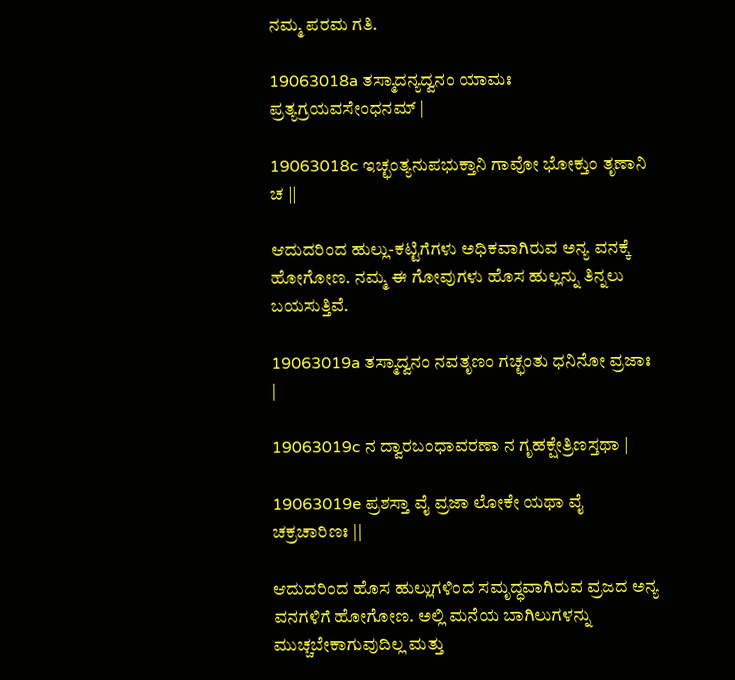ನಮ್ಮ ಪರಮ ಗತಿ.

19063018a ತಸ್ಮಾದನ್ಯದ್ವನಂ ಯಾಮಃ ಪ್ರತ್ಯಗ್ರಯವಸೇಂಧನಮ್ |

19063018c ಇಚ್ಛಂತ್ಯನುಪಭುಕ್ತಾನಿ ಗಾವೋ ಭೋಕ್ತುಂ ತೃಣಾನಿ ಚ ||

ಆದುದರಿಂದ ಹುಲ್ಲು-ಕಟ್ಟಿಗೆಗಳು ಅಧಿಕವಾಗಿರುವ ಅನ್ಯ ವನಕ್ಕೆ ಹೋಗೋಣ. ನಮ್ಮ ಈ ಗೋವುಗಳು ಹೊಸ ಹುಲ್ಲನ್ನು ತಿನ್ನಲು ಬಯಸುತ್ತಿವೆ.

19063019a ತಸ್ಮಾದ್ವನಂ ನವತೃಣಂ ಗಚ್ಛಂತು ಧನಿನೋ ವ್ರಜಾಃ |

19063019c ನ ದ್ವಾರಬಂಧಾವರಣಾ ನ ಗೃಹಕ್ಷೇತ್ರಿಣಸ್ತಥಾ |

19063019e ಪ್ರಶಸ್ತಾ ವೈ ವ್ರಜಾ ಲೋಕೇ ಯಥಾ ವೈ ಚಕ್ರಚಾರಿಣಃ ||

ಆದುದರಿಂದ ಹೊಸ ಹುಲ್ಲುಗಳಿಂದ ಸಮೃದ್ಧವಾಗಿರುವ ವ್ರಜದ ಅನ್ಯ ವನಗಳಿಗೆ ಹೋಗೋಣ. ಅಲ್ಲಿ ಮನೆಯ ಬಾಗಿಲುಗಳನ್ನು ಮುಚ್ಚಬೇಕಾಗುವುದಿಲ್ಲ ಮತ್ತು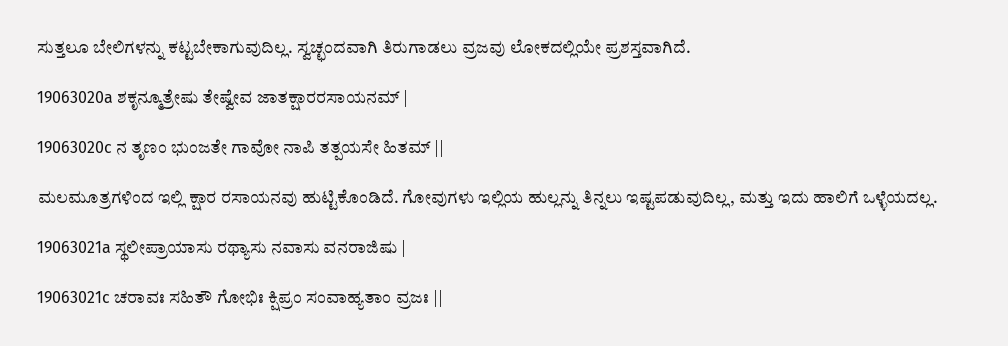ಸುತ್ತಲೂ ಬೇಲಿಗಳನ್ನು ಕಟ್ಟಬೇಕಾಗುವುದಿಲ್ಲ. ಸ್ವಚ್ಛಂದವಾಗಿ ತಿರುಗಾಡಲು ವ್ರಜವು ಲೋಕದಲ್ಲಿಯೇ ಪ್ರಶಸ್ತವಾಗಿದೆ.

19063020a ಶಕೃನ್ಮೂತ್ರೇಷು ತೇಷ್ವೇವ ಜಾತಕ್ಷಾರರಸಾಯನಮ್ |

19063020c ನ ತೃಣಂ ಭುಂಜತೇ ಗಾವೋ ನಾಪಿ ತತ್ಪಯಸೇ ಹಿತಮ್ ||

ಮಲಮೂತ್ರಗಳಿಂದ ಇಲ್ಲಿ ಕ್ಷಾರ ರಸಾಯನವು ಹುಟ್ಟಿಕೊಂಡಿದೆ. ಗೋವುಗಳು ಇಲ್ಲಿಯ ಹುಲ್ಲನ್ನು ತಿನ್ನಲು ಇಷ್ಟಪಡುವುದಿಲ್ಲ, ಮತ್ತು ಇದು ಹಾಲಿಗೆ ಒಳ್ಳೆಯದಲ್ಲ.

19063021a ಸ್ಥಲೀಪ್ರಾಯಾಸು ರಥ್ಯಾಸು ನವಾಸು ವನರಾಜಿಷು |

19063021c ಚರಾವಃ ಸಹಿತೌ ಗೋಭಿಃ ಕ್ಷಿಪ್ರಂ ಸಂವಾಹ್ಯತಾಂ ವ್ರಜಃ ||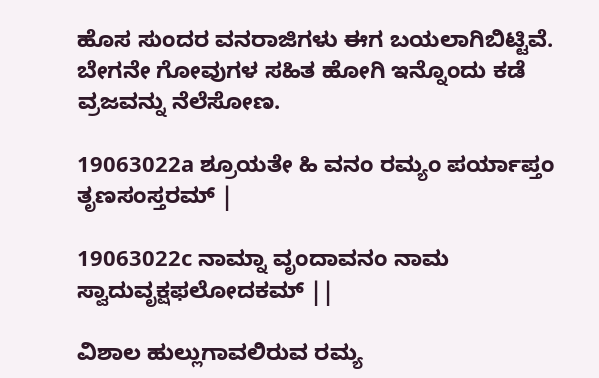ಹೊಸ ಸುಂದರ ವನರಾಜಿಗಳು ಈಗ ಬಯಲಾಗಿಬಿಟ್ಟಿವೆ. ಬೇಗನೇ ಗೋವುಗಳ ಸಹಿತ ಹೋಗಿ ಇನ್ನೊಂದು ಕಡೆ ವ್ರಜವನ್ನು ನೆಲೆಸೋಣ.

19063022a ಶ್ರೂಯತೇ ಹಿ ವನಂ ರಮ್ಯಂ ಪರ್ಯಾಪ್ತಂ ತೃಣಸಂಸ್ತರಮ್ |

19063022c ನಾಮ್ನಾ ವೃಂದಾವನಂ ನಾಮ ಸ್ವಾದುವೃಕ್ಷಫಲೋದಕಮ್ ||

ವಿಶಾಲ ಹುಲ್ಲುಗಾವಲಿರುವ ರಮ್ಯ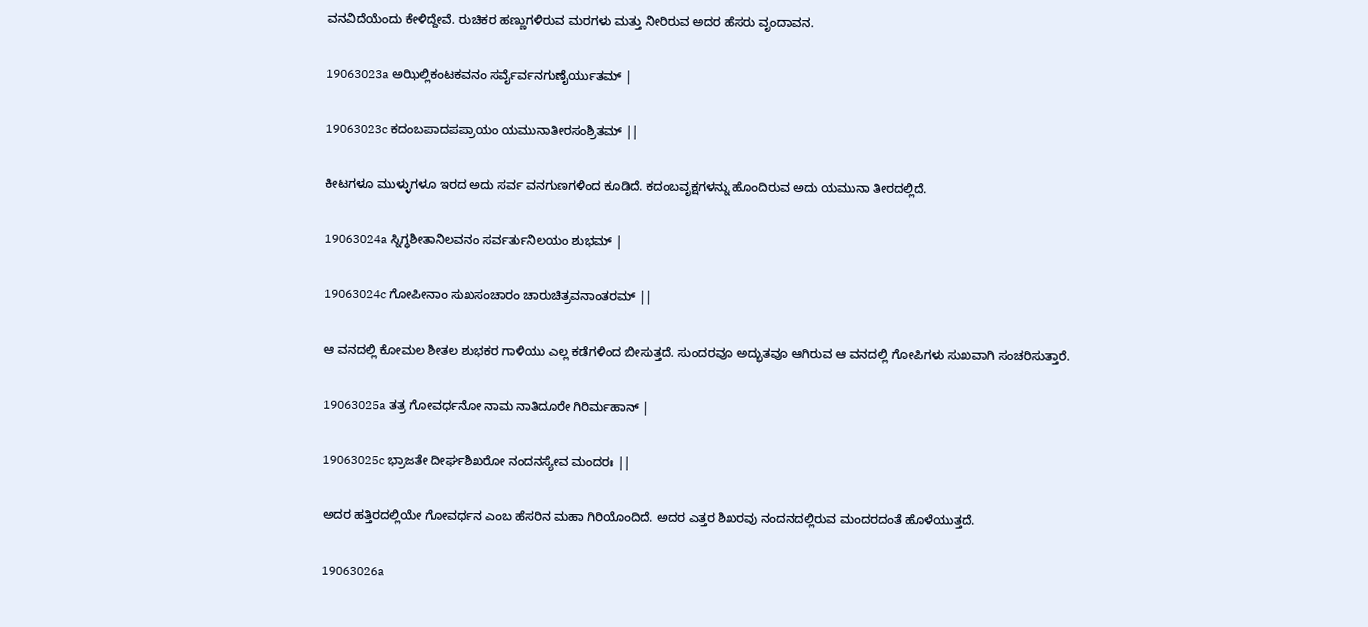ವನವಿದೆಯೆಂದು ಕೇಳಿದ್ದೇವೆ. ರುಚಿಕರ ಹಣ್ಣುಗಳಿರುವ ಮರಗಳು ಮತ್ತು ನೀರಿರುವ ಅದರ ಹೆಸರು ವೃಂದಾವನ.

19063023a ಅಝಿಲ್ಲಿಕಂಟಕವನಂ ಸರ್ವೈರ್ವನಗುಣೈರ್ಯುತಮ್ |

19063023c ಕದಂಬಪಾದಪಪ್ರಾಯಂ ಯಮುನಾತೀರಸಂಶ್ರಿತಮ್ ||

ಕೀಟಗಳೂ ಮುಳ್ಳುಗಳೂ ಇರದ ಅದು ಸರ್ವ ವನಗುಣಗಳಿಂದ ಕೂಡಿದೆ. ಕದಂಬವೃಕ್ಷಗಳನ್ನು ಹೊಂದಿರುವ ಅದು ಯಮುನಾ ತೀರದಲ್ಲಿದೆ.

19063024a ಸ್ನಿಗ್ಧಶೀತಾನಿಲವನಂ ಸರ್ವರ್ತುನಿಲಯಂ ಶುಭಮ್ |

19063024c ಗೋಪೀನಾಂ ಸುಖಸಂಚಾರಂ ಚಾರುಚಿತ್ರವನಾಂತರಮ್ ||

ಆ ವನದಲ್ಲಿ ಕೋಮಲ ಶೀತಲ ಶುಭಕರ ಗಾಳಿಯು ಎಲ್ಲ ಕಡೆಗಳಿಂದ ಬೀಸುತ್ತದೆ. ಸುಂದರವೂ ಅದ್ಭುತವೂ ಆಗಿರುವ ಆ ವನದಲ್ಲಿ ಗೋಪಿಗಳು ಸುಖವಾಗಿ ಸಂಚರಿಸುತ್ತಾರೆ.

19063025a ತತ್ರ ಗೋವರ್ಧನೋ ನಾಮ ನಾತಿದೂರೇ ಗಿರಿರ್ಮಹಾನ್ |

19063025c ಭ್ರಾಜತೇ ದೀರ್ಘಶಿಖರೋ ನಂದನಸ್ಯೇವ ಮಂದರಃ ||

ಅದರ ಹತ್ತಿರದಲ್ಲಿಯೇ ಗೋವರ್ಧನ ಎಂಬ ಹೆಸರಿನ ಮಹಾ ಗಿರಿಯೊಂದಿದೆ. ಅದರ ಎತ್ತರ ಶಿಖರವು ನಂದನದಲ್ಲಿರುವ ಮಂದರದಂತೆ ಹೊಳೆಯುತ್ತದೆ.

19063026a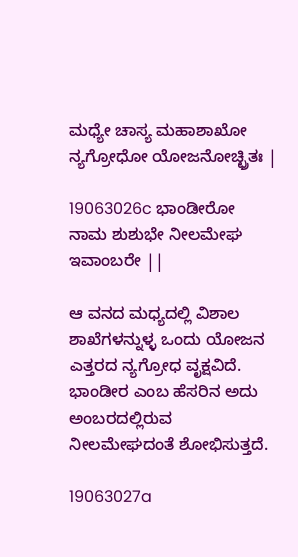ಮಧ್ಯೇ ಚಾಸ್ಯ ಮಹಾಶಾಖೋ ನ್ಯಗ್ರೋಧೋ ಯೋಜನೋಚ್ಛ್ರಿತಃ |

19063026c ಭಾಂಡೀರೋ ನಾಮ ಶುಶುಭೇ ನೀಲಮೇಘ ಇವಾಂಬರೇ ||

ಆ ವನದ ಮಧ್ಯದಲ್ಲಿ ವಿಶಾಲ ಶಾಖೆಗಳನ್ನುಳ್ಳ ಒಂದು ಯೋಜನ ಎತ್ತರದ ನ್ಯಗ್ರೋಧ ವೃಕ್ಷವಿದೆ. ಭಾಂಡೀರ ಎಂಬ ಹೆಸರಿನ ಅದು ಅಂಬರದಲ್ಲಿರುವ ನೀಲಮೇಘದಂತೆ ಶೋಭಿಸುತ್ತದೆ.

19063027a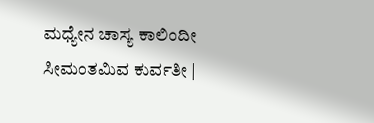ಮಧ್ಯೇನ ಚಾಸ್ಯ ಕಾಲಿಂದೀ ಸೀಮಂತಮಿವ ಕುರ್ವತೀ |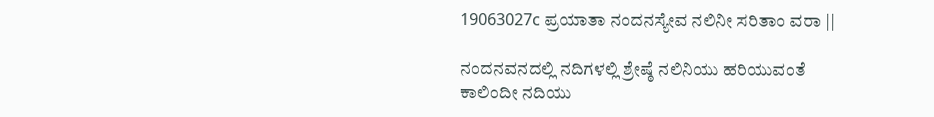19063027c ಪ್ರಯಾತಾ ನಂದನಸ್ಯೇವ ನಲಿನೀ ಸರಿತಾಂ ವರಾ ||

ನಂದನವನದಲ್ಲಿ ನದಿಗಳಲ್ಲಿ ಶ್ರೇಷ್ಠೆ ನಲಿನಿಯು ಹರಿಯುವಂತೆ ಕಾಲಿಂದೀ ನದಿಯು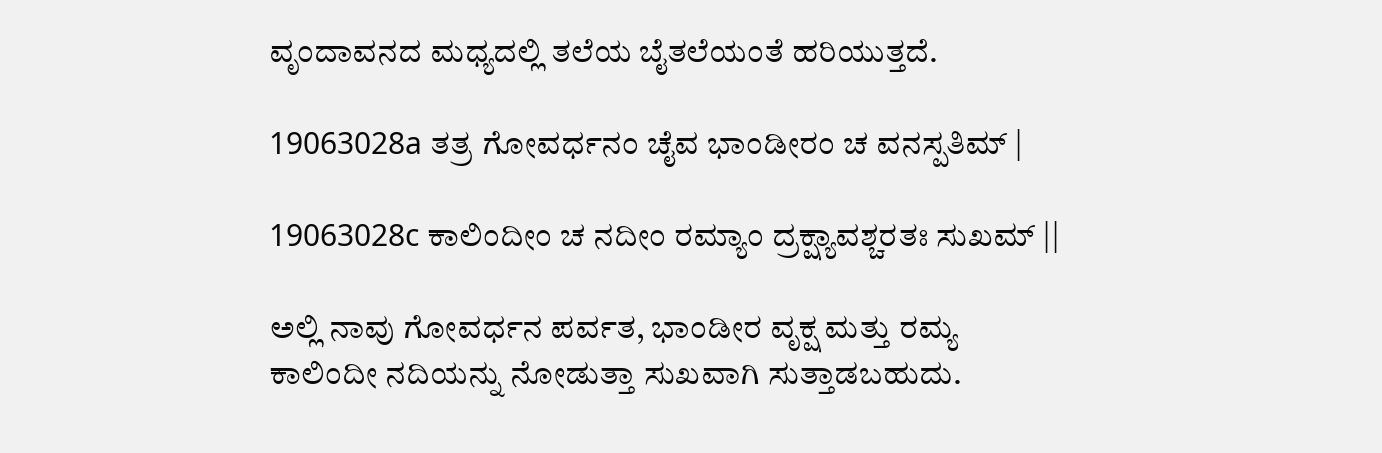ವೃಂದಾವನದ ಮಧ್ಯದಲ್ಲಿ ತಲೆಯ ಬೈತಲೆಯಂತೆ ಹರಿಯುತ್ತದೆ.

19063028a ತತ್ರ ಗೋವರ್ಧನಂ ಚೈವ ಭಾಂಡೀರಂ ಚ ವನಸ್ಪತಿಮ್ |

19063028c ಕಾಲಿಂದೀಂ ಚ ನದೀಂ ರಮ್ಯಾಂ ದ್ರಕ್ಷ್ಯಾವಶ್ಚರತಃ ಸುಖಮ್ ||

ಅಲ್ಲಿ ನಾವು ಗೋವರ್ಧನ ಪರ್ವತ, ಭಾಂಡೀರ ವೃಕ್ಷ ಮತ್ತು ರಮ್ಯ ಕಾಲಿಂದೀ ನದಿಯನ್ನು ನೋಡುತ್ತಾ ಸುಖವಾಗಿ ಸುತ್ತಾಡಬಹುದು.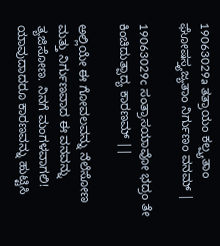19063029a ತತ್ರಾಯಂ ಕಲ್ಪ್ಯತಾಂ ಘೋಷಸ್ತ್ಯಜ್ಯತಾಂ ನಿರ್ಗುಣಂ ವನಮ್ |

19063029c ಸಂತ್ರಾಸಯಾವೋ ಭದ್ರಂ ತೇ ಕಿಂಚಿದುತ್ಪಾದ್ಯ ಕಾರಣಮ್ ||

ಅಲ್ಲಿಯೇ ಈ ಗೋವಲವನ್ನು ನೆಲೆಸೋಣ ಮತ್ತು ನಿರ್ಗುಣವಾದ ಈ ವನವನ್ನು ತ್ಯಜಿಸೋಣ. ನಿನಗೆ ಮಂಗಳವಾಗಲಿ! ಯಾವುದಾದರೂ ಕಾರಣವನ್ನು ಹುಟ್ಟಿಸಿ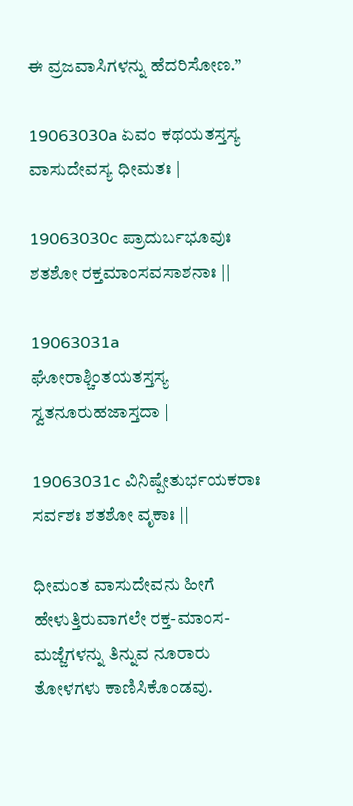ಈ ವ್ರಜವಾಸಿಗಳನ್ನು ಹೆದರಿಸೋಣ.”

19063030a ಏವಂ ಕಥಯತಸ್ತಸ್ಯ ವಾಸುದೇವಸ್ಯ ಧೀಮತಃ |

19063030c ಪ್ರಾದುರ್ಬಭೂವುಃ ಶತಶೋ ರಕ್ತಮಾಂಸವಸಾಶನಾಃ ||

19063031a ಘೋರಾಶ್ಚಿಂತಯತಸ್ತಸ್ಯ ಸ್ವತನೂರುಹಜಾಸ್ತದಾ |

19063031c ವಿನಿಷ್ಪೇತುರ್ಭಯಕರಾಃ ಸರ್ವಶಃ ಶತಶೋ ವೃಕಾಃ ||

ಧೀಮಂತ ವಾಸುದೇವನು ಹೀಗೆ ಹೇಳುತ್ತಿರುವಾಗಲೇ ರಕ್ತ-ಮಾಂಸ-ಮಜ್ಜೆಗಳನ್ನು ತಿನ್ನುವ ನೂರಾರು ತೋಳಗಳು ಕಾಣಿಸಿಕೊಂಡವು.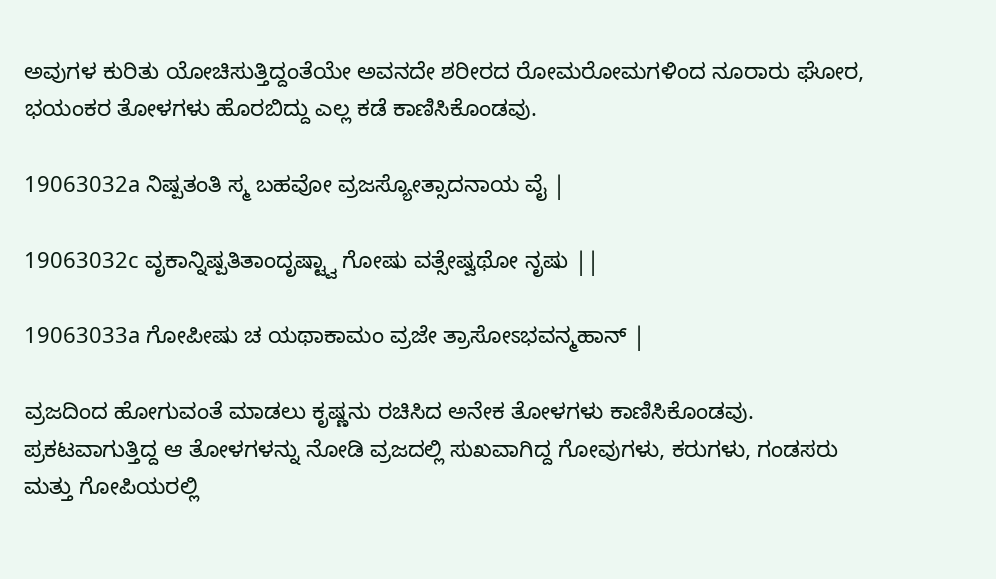ಅವುಗಳ ಕುರಿತು ಯೋಚಿಸುತ್ತಿದ್ದಂತೆಯೇ ಅವನದೇ ಶರೀರದ ರೋಮರೋಮಗಳಿಂದ ನೂರಾರು ಘೋರ, ಭಯಂಕರ ತೋಳಗಳು ಹೊರಬಿದ್ದು ಎಲ್ಲ ಕಡೆ ಕಾಣಿಸಿಕೊಂಡವು.

19063032a ನಿಷ್ಪತಂತಿ ಸ್ಮ ಬಹವೋ ವ್ರಜಸ್ಯೋತ್ಸಾದನಾಯ ವೈ |

19063032c ವೃಕಾನ್ನಿಷ್ಪತಿತಾಂದೃಷ್ಟ್ವಾ ಗೋಷು ವತ್ಸೇಷ್ವಥೋ ನೃಷು ||

19063033a ಗೋಪೀಷು ಚ ಯಥಾಕಾಮಂ ವ್ರಜೇ ತ್ರಾಸೋಽಭವನ್ಮಹಾನ್ |

ವ್ರಜದಿಂದ ಹೋಗುವಂತೆ ಮಾಡಲು ಕೃಷ್ಣನು ರಚಿಸಿದ ಅನೇಕ ತೋಳಗಳು ಕಾಣಿಸಿಕೊಂಡವು. ಪ್ರಕಟವಾಗುತ್ತಿದ್ದ ಆ ತೋಳಗಳನ್ನು ನೋಡಿ ವ್ರಜದಲ್ಲಿ ಸುಖವಾಗಿದ್ದ ಗೋವುಗಳು, ಕರುಗಳು, ಗಂಡಸರು ಮತ್ತು ಗೋಪಿಯರಲ್ಲಿ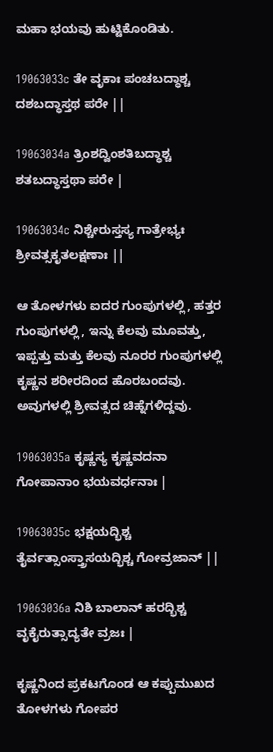ಮಹಾ ಭಯವು ಹುಟ್ಟಿಕೊಂಡಿತು.

19063033c ತೇ ವೃಕಾಃ ಪಂಚಬದ್ಧಾಶ್ಚ ದಶಬದ್ಧಾಸ್ತಥ ಪರೇ ||

19063034a ತ್ರಿಂಶದ್ವಿಂಶತಿಬದ್ಧಾಶ್ಚ ಶತಬದ್ಧಾಸ್ತಥಾ ಪರೇ |

19063034c ನಿಶ್ಚೇರುಸ್ತಸ್ಯ ಗಾತ್ರೇಭ್ಯಃ ಶ್ರೀವತ್ಸಕೃತಲಕ್ಷಣಾಃ ||

ಆ ತೋಳಗಳು ಐದರ ಗುಂಪುಗಳಲ್ಲಿ, ಹತ್ತರ ಗುಂಪುಗಳಲ್ಲಿ, ಇನ್ನು ಕೆಲವು ಮೂವತ್ತು, ಇಪ್ಪತ್ತು ಮತ್ತು ಕೆಲವು ನೂರರ ಗುಂಪುಗಳಲ್ಲಿ ಕೃಷ್ಣನ ಶರೀರದಿಂದ ಹೊರಬಂದವು. ಅವುಗಳಲ್ಲಿ ಶ್ರೀವತ್ಸದ ಚಿಹ್ನೆಗಳಿದ್ದವು.

19063035a ಕೃಷ್ಣಸ್ಯ ಕೃಷ್ಣವದನಾ ಗೋಪಾನಾಂ ಭಯವರ್ಧನಾಃ |

19063035c ಭಕ್ಷಯದ್ಭಿಶ್ಚ ತೈರ್ವತ್ಸಾಂಸ್ತ್ರಾಸಯದ್ಭಿಶ್ಚ ಗೋವ್ರಜಾನ್ ||

19063036a ನಿಶಿ ಬಾಲಾನ್ ಹರದ್ಭಿಶ್ಚ ವೃಕೈರುತ್ಸಾದ್ಯತೇ ವ್ರಜಃ |

ಕೃಷ್ಣನಿಂದ ಪ್ರಕಟಗೊಂಡ ಆ ಕಪ್ಪುಮುಖದ ತೋಳಗಳು ಗೋಪರ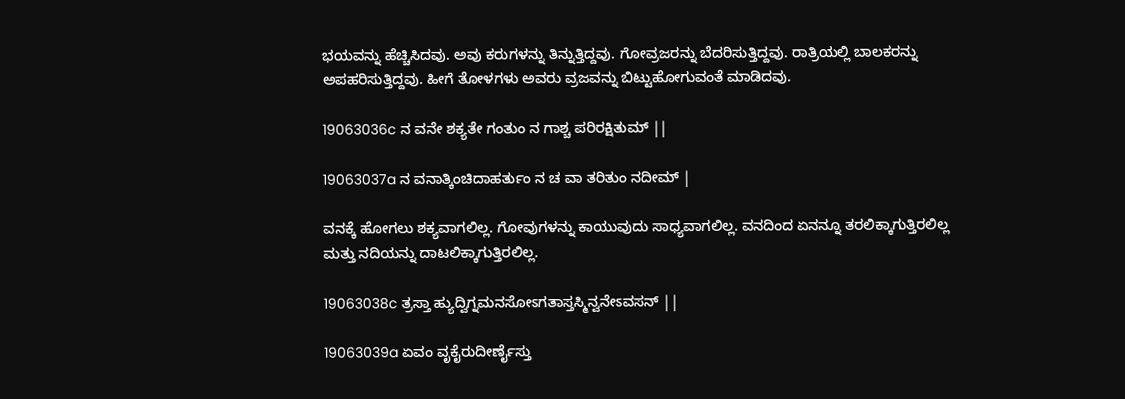ಭಯವನ್ನು ಹೆಚ್ಚಿಸಿದವು. ಅವು ಕರುಗಳನ್ನು ತಿನ್ನುತ್ತಿದ್ದವು. ಗೋವ್ರಜರನ್ನು ಬೆದರಿಸುತ್ತಿದ್ದವು. ರಾತ್ರಿಯಲ್ಲಿ ಬಾಲಕರನ್ನು ಅಪಹರಿಸುತ್ತಿದ್ದವು. ಹೀಗೆ ತೋಳಗಳು ಅವರು ವ್ರಜವನ್ನು ಬಿಟ್ಟುಹೋಗುವಂತೆ ಮಾಡಿದವು.

19063036c ನ ವನೇ ಶಕ್ಯತೇ ಗಂತುಂ ನ ಗಾಶ್ಚ ಪರಿರಕ್ಷಿತುಮ್ ||

19063037a ನ ವನಾತ್ಕಿಂಚಿದಾಹರ್ತುಂ ನ ಚ ವಾ ತರಿತುಂ ನದೀಮ್ |

ವನಕ್ಕೆ ಹೋಗಲು ಶಕ್ಯವಾಗಲಿಲ್ಲ. ಗೋವುಗಳನ್ನು ಕಾಯುವುದು ಸಾಧ್ಯವಾಗಲಿಲ್ಲ. ವನದಿಂದ ಏನನ್ನೂ ತರಲಿಕ್ಕಾಗುತ್ತಿರಲಿಲ್ಲ ಮತ್ತು ನದಿಯನ್ನು ದಾಟಲಿಕ್ಕಾಗುತ್ತಿರಲಿಲ್ಲ.

19063038c ತ್ರಸ್ತಾ ಹ್ಯುದ್ವಿಗ್ನಮನಸೋಽಗತಾಸ್ತಸ್ಮಿನ್ವನೇಽವಸನ್ ||

19063039a ಏವಂ ವೃಕೈರುದೀರ್ಣೈಸ್ತು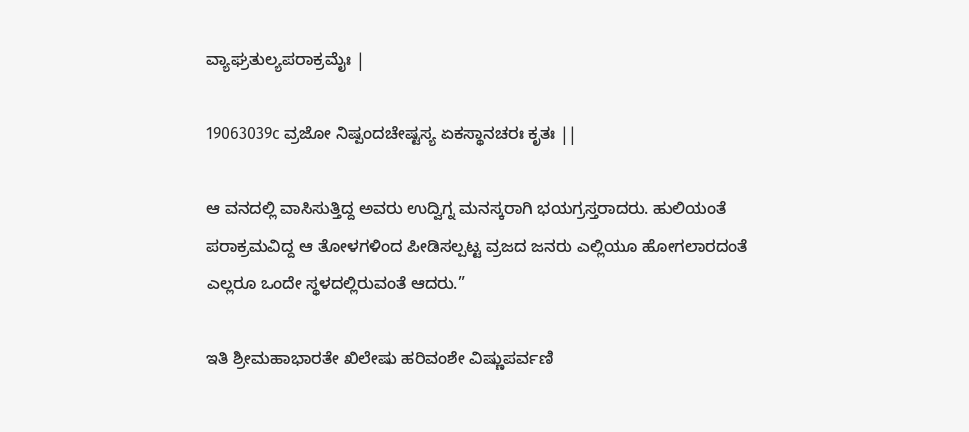ವ್ಯಾಘ್ರತುಲ್ಯಪರಾಕ್ರಮೈಃ |

19063039c ವ್ರಜೋ ನಿಷ್ಪಂದಚೇಷ್ಟಸ್ಯ ಏಕಸ್ಥಾನಚರಃ ಕೃತಃ ||

ಆ ವನದಲ್ಲಿ ವಾಸಿಸುತ್ತಿದ್ದ ಅವರು ಉದ್ವಿಗ್ನ ಮನಸ್ಕರಾಗಿ ಭಯಗ್ರಸ್ತರಾದರು. ಹುಲಿಯಂತೆ ಪರಾಕ್ರಮವಿದ್ದ ಆ ತೋಳಗಳಿಂದ ಪೀಡಿಸಲ್ಪಟ್ಟ ವ್ರಜದ ಜನರು ಎಲ್ಲಿಯೂ ಹೋಗಲಾರದಂತೆ ಎಲ್ಲರೂ ಒಂದೇ ಸ್ಥಳದಲ್ಲಿರುವಂತೆ ಆದರು.”

ಇತಿ ಶ್ರೀಮಹಾಭಾರತೇ ಖಿಲೇಷು ಹರಿವಂಶೇ ವಿಷ್ಣುಪರ್ವಣಿ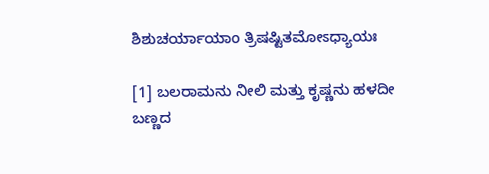ಶಿಶುಚರ್ಯಾಯಾಂ ತ್ರಿಷಷ್ಟಿತಮೋಽಧ್ಯಾಯಃ

[1] ಬಲರಾಮನು ನೀಲಿ ಮತ್ತು ಕೃಷ್ಣನು ಹಳದೀ ಬಣ್ಣದ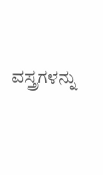ವಸ್ತ್ರಗಳನ್ನು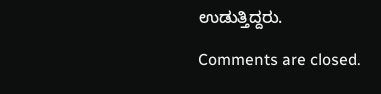ಉಡುತ್ತಿದ್ದರು.

Comments are closed.